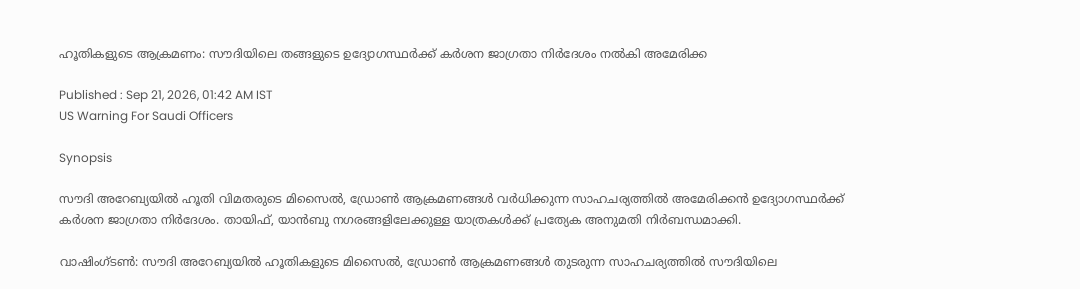ഹൂതികളുടെ ആക്രമണം: സൗദിയിലെ തങ്ങളുടെ ഉദ്യോഗസ്ഥർക്ക് കർശന ജാഗ്രതാ നിർദേശം നൽകി അമേരിക്ക

Published : Sep 21, 2026, 01:42 AM IST
US Warning For Saudi Officers

Synopsis

സൗദി അറേബ്യയിൽ ഹൂതി വിമതരുടെ മിസൈൽ, ഡ്രോൺ ആക്രമണങ്ങൾ വർധിക്കുന്ന സാഹചര്യത്തിൽ അമേരിക്കൻ ഉദ്യോഗസ്ഥർക്ക് കർശന ജാഗ്രതാ നിർദേശം. തായിഫ്, യാൻബു നഗരങ്ങളിലേക്കുള്ള യാത്രകൾക്ക് പ്രത്യേക അനുമതി നിർബന്ധമാക്കി.

വാഷിംഗ്ടൺ: സൗദി അറേബ്യയിൽ ഹൂതികളുടെ മിസൈൽ, ഡ്രോൺ ആക്രമണങ്ങൾ തുടരുന്ന സാഹചര്യത്തിൽ സൗദിയിലെ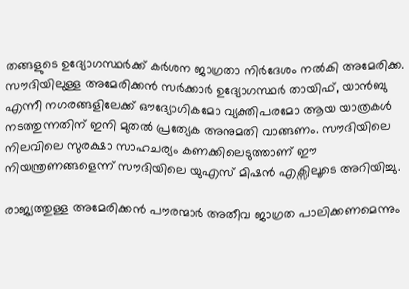തങ്ങളുടെ ഉദ്യോഗസ്ഥർക്ക് കർശന ജാഗ്രതാ നിർദേശം നൽകി അമേരിക്ക. സൗദിയിലുള്ള അമേരിക്കൻ സർക്കാർ ഉദ്യോഗസ്ഥർ തായിഫ്, യാൻബു എന്നീ നഗരങ്ങളിലേക്ക് ഔദ്യോഗികമോ വ്യക്തിപരമോ ആയ യാത്രകൾ നടത്തുന്നതിന് ഇനി മുതൽ പ്രത്യേക അനുമതി വാങ്ങണം. സൗദിയിലെ നിലവിലെ സുരക്ഷാ സാഹചര്യം കണക്കിലെടുത്താണ് ഈ നിയന്ത്രണങ്ങളെന്ന് സൗദിയിലെ യുഎസ് മിഷൻ എക്സിലൂടെ അറിയിച്ചു.

രാജ്യത്തുള്ള അമേരിക്കൻ പൗരന്മാർ അതീവ ജാഗ്രത പാലിക്കണമെന്നും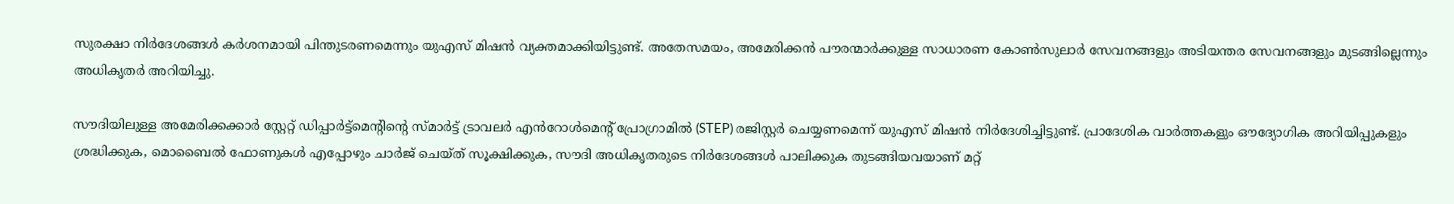സുരക്ഷാ നിർദേശങ്ങൾ കർശനമായി പിന്തുടരണമെന്നും യുഎസ് മിഷൻ വ്യക്തമാക്കിയിട്ടുണ്ട്. അതേസമയം, അമേരിക്കൻ പൗരന്മാർക്കുള്ള സാധാരണ കോൺസുലാർ സേവനങ്ങളും അടിയന്തര സേവനങ്ങളും മുടങ്ങില്ലെന്നും അധികൃതർ അറിയിച്ചു.

സൗദിയിലുള്ള അമേരിക്കക്കാർ സ്റ്റേറ്റ് ഡിപ്പാർട്ട്മെന്റിന്റെ സ്മാർട്ട് ട്രാവലർ എൻറോൾമെന്റ് പ്രോഗ്രാമിൽ (STEP) രജിസ്റ്റർ ചെയ്യണമെന്ന് യുഎസ് മിഷൻ നിർദേശിച്ചിട്ടുണ്ട്. പ്രാദേശിക വാർത്തകളും ഔദ്യോഗിക അറിയിപ്പുകളും ശ്രദ്ധിക്കുക, മൊബൈൽ ഫോണുകൾ എപ്പോഴും ചാർജ് ചെയ്ത് സൂക്ഷിക്കുക, സൗദി അധികൃതരുടെ നിർദേശങ്ങൾ പാലിക്കുക തുടങ്ങിയവയാണ് മറ്റ്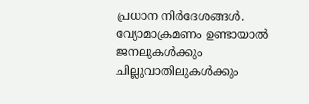പ്രധാന നിർദേശങ്ങൾ. വ്യോമാക്രമണം ഉണ്ടായാൽ ജനലുകൾക്കും ചില്ലുവാതിലുകൾക്കും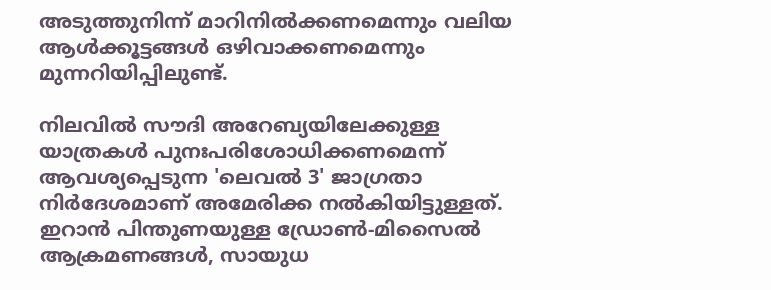അടുത്തുനിന്ന് മാറിനിൽക്കണമെന്നും വലിയ ആൾക്കൂട്ടങ്ങൾ ഒഴിവാക്കണമെന്നും മുന്നറിയിപ്പിലുണ്ട്.

നിലവിൽ സൗദി അറേബ്യയിലേക്കുള്ള യാത്രകൾ പുനഃപരിശോധിക്കണമെന്ന് ആവശ്യപ്പെടുന്ന 'ലെവൽ 3' ജാഗ്രതാ നിർദേശമാണ് അമേരിക്ക നൽകിയിട്ടുള്ളത്. ഇറാൻ പിന്തുണയുള്ള ഡ്രോൺ-മിസൈൽ ആക്രമണങ്ങൾ, സായുധ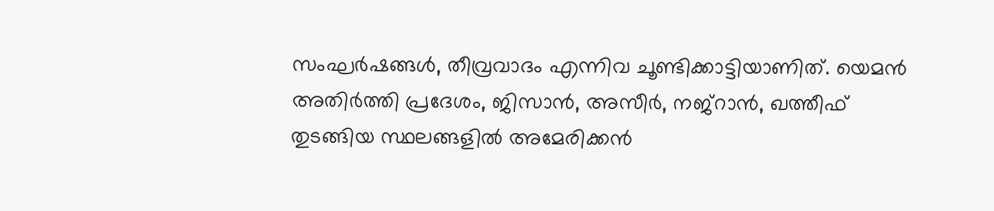സംഘർഷങ്ങൾ, തീവ്രവാദം എന്നിവ ചൂണ്ടിക്കാട്ടിയാണിത്. യെമൻ അതിർത്തി പ്രദേശം, ജിസാൻ, അസീർ, നജ്റാൻ, ഖത്തീഫ് തുടങ്ങിയ സ്ഥലങ്ങളിൽ അമേരിക്കൻ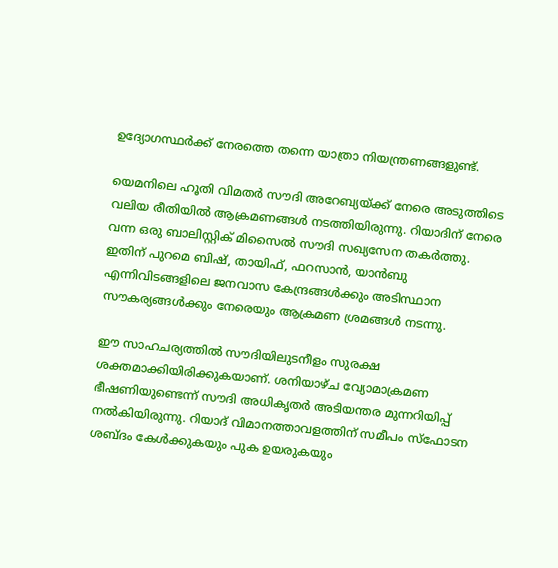ഉദ്യോഗസ്ഥർക്ക് നേരത്തെ തന്നെ യാത്രാ നിയന്ത്രണങ്ങളുണ്ട്.

യെമനിലെ ഹൂതി വിമതർ സൗദി അറേബ്യയ്ക്ക് നേരെ അടുത്തിടെ വലിയ രീതിയിൽ ആക്രമണങ്ങൾ നടത്തിയിരുന്നു. റിയാദിന് നേരെ വന്ന ഒരു ബാലിസ്റ്റിക് മിസൈൽ സൗദി സഖ്യസേന തകർത്തു. ഇതിന് പുറമെ ബിഷ്, തായിഫ്, ഫറസാൻ, യാൻബു എന്നിവിടങ്ങളിലെ ജനവാസ കേന്ദ്രങ്ങൾക്കും അടിസ്ഥാന സൗകര്യങ്ങൾക്കും നേരെയും ആക്രമണ ശ്രമങ്ങൾ നടന്നു.

ഈ സാഹചര്യത്തിൽ സൗദിയിലുടനീളം സുരക്ഷ ശക്തമാക്കിയിരിക്കുകയാണ്. ശനിയാഴ്ച വ്യോമാക്രമണ ഭീഷണിയുണ്ടെന്ന് സൗദി അധികൃതർ അടിയന്തര മുന്നറിയിപ്പ് നൽകിയിരുന്നു. റിയാദ് വിമാനത്താവളത്തിന് സമീപം സ്ഫോടന ശബ്ദം കേൾക്കുകയും പുക ഉയരുകയും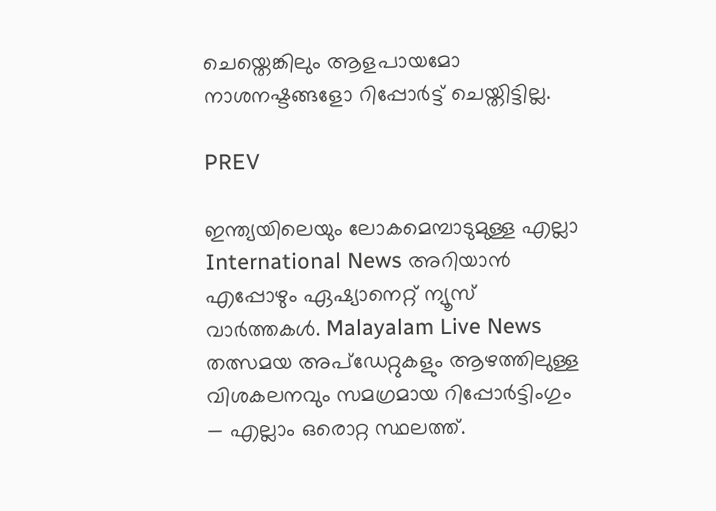ചെയ്തെങ്കിലും ആളപായമോ നാശനഷ്ടങ്ങളോ റിപ്പോർട്ട് ചെയ്തിട്ടില്ല.

PREV

ഇന്ത്യയിലെയും ലോകമെമ്പാടുമുള്ള എല്ലാ International News അറിയാൻ എപ്പോഴും ഏഷ്യാനെറ്റ് ന്യൂസ് വാർത്തകൾ. Malayalam Live News  തത്സമയ അപ്‌ഡേറ്റുകളും ആഴത്തിലുള്ള വിശകലനവും സമഗ്രമായ റിപ്പോർട്ടിംഗും — എല്ലാം ഒരൊറ്റ സ്ഥലത്ത്.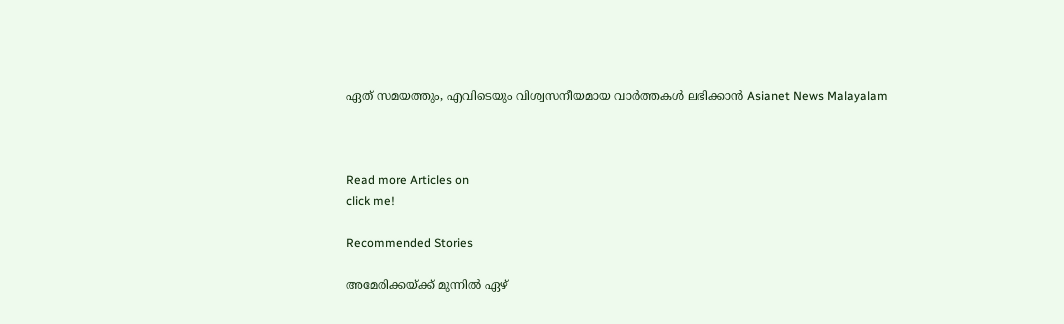ഏത് സമയത്തും, എവിടെയും വിശ്വസനീയമായ വാർത്തകൾ ലഭിക്കാൻ Asianet News Malayalam



Read more Articles on
click me!

Recommended Stories

അമേരിക്കയ്ക്ക് മുന്നിൽ ഏഴ്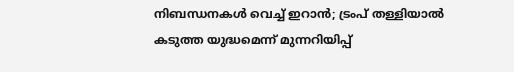നിബന്ധനകൾ വെച്ച് ഇറാൻ; ട്രംപ് തള്ളിയാൽ കടുത്ത യുദ്ധമെന്ന് മുന്നറിയിപ്പ്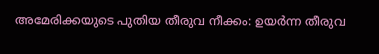അമേരിക്കയുടെ പുതിയ തീരുവ നീക്കം: ഉയർന്ന തീരുവ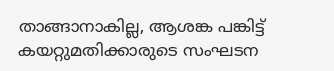താങ്ങാനാകില്ല, ആശങ്ക പങ്കിട്ട് കയറ്റുമതിക്കാരുടെ സംഘടന